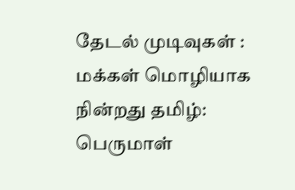தேடல் முடிவுகள் : மக்கள் மொழியாக நின்றது தமிழ்: பெருமாள்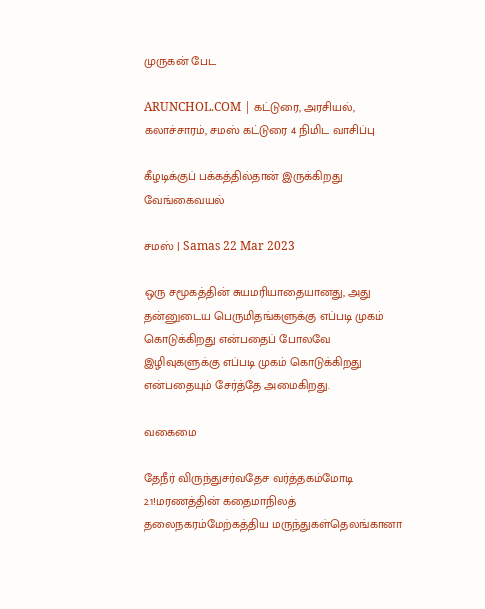முருகன் பேட

ARUNCHOL.COM | கட்டுரை, அரசியல், கலாச்சாரம், சமஸ் கட்டுரை 4 நிமிட வாசிப்பு

கீழடிக்குப் பக்கத்தில்தான் இருக்கிறது வேங்கைவயல்

சமஸ் | Samas 22 Mar 2023

ஒரு சமூகத்தின் சுயமரியாதையானது, அது தன்னுடைய பெருமிதங்களுக்கு எப்படி முகம் கொடுக்கிறது என்பதைப் போலவே இழிவுகளுக்கு எப்படி முகம் கொடுக்கிறது என்பதையும் சேர்த்தே அமைகிறது.

வகைமை

தேநீர் விருந்துசர்வதேச வர்த்தகம்மோடி 2.1!மரணத்தின் கதைமாநிலத் தலைநகரம்மேற்கத்திய மருந்துகள்தெலங்கானா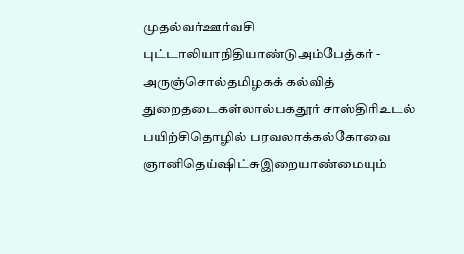முதல்வர்ஊர்வசி புட்டாலியாநிதியாண்டுஅம்பேத்கர் - அருஞ்சொல்தமிழகக் கல்வித் துறைதடைகள்லால்பகதூர் சாஸ்திரிஉடல் பயிற்சிதொழில் பரவலாக்கல்கோவை ஞானிதெய்ஷிட்சுஇறையாண்மையும்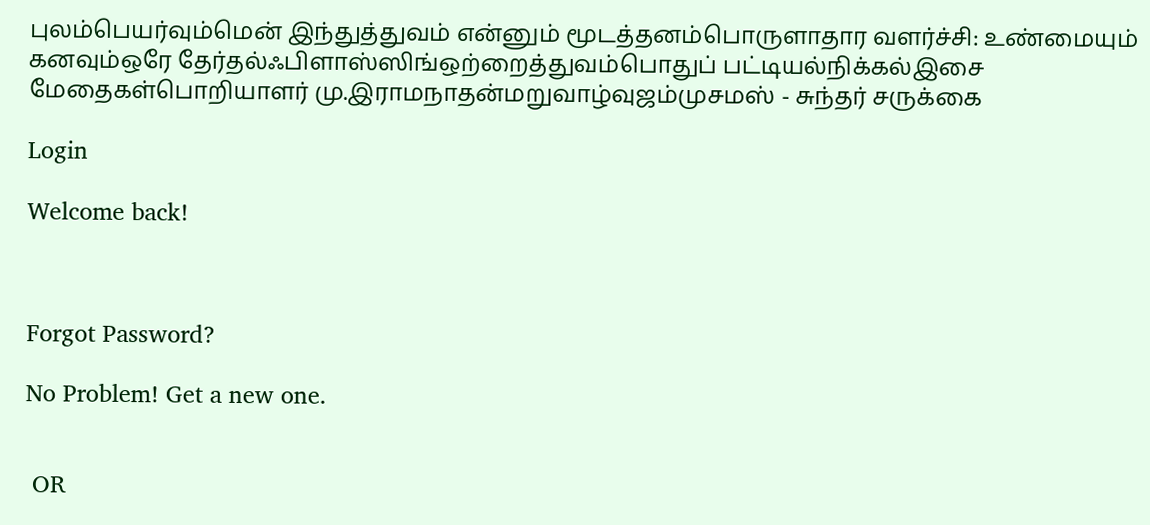புலம்பெயர்வும்மென் இந்துத்துவம் என்னும் மூடத்தனம்பொருளாதார வளர்ச்சி: உண்மையும் கனவும்ஒரே தேர்தல்ஃபிளாஸ்ஸிங்ஒற்றைத்துவம்பொதுப் பட்டியல்நிக்கல்இசை மேதைகள்பொறியாளர் மு.இராமநாதன்மறுவாழ்வுஜம்முசமஸ் - சுந்தர் சருக்கை

Login

Welcome back!



Forgot Password?

No Problem! Get a new one.


 OR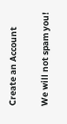Create an Account

We will not spam you!